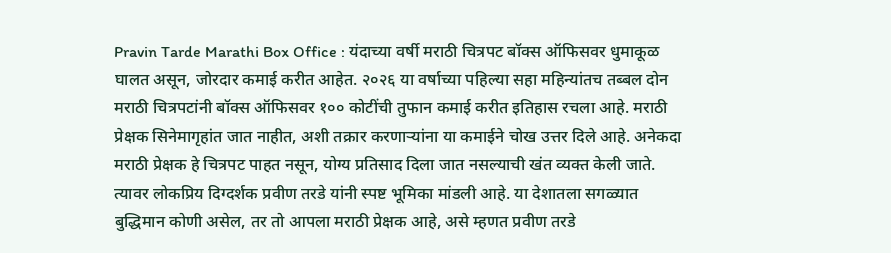Pravin Tarde Marathi Box Office : यंदाच्या वर्षी मराठी चित्रपट बॉक्स ऑफिसवर धुमाकूळ घालत असून, जोरदार कमाई करीत आहेत. २०२६ या वर्षाच्या पहिल्या सहा महिन्यांतच तब्बल दोन मराठी चित्रपटांनी बॉक्स ऑफिसवर १०० कोटींची तुफान कमाई करीत इतिहास रचला आहे. मराठी प्रेक्षक सिनेमागृहांत जात नाहीत, अशी तक्रार करणाऱ्यांना या कमाईने चोख उत्तर दिले आहे. अनेकदा मराठी प्रेक्षक हे चित्रपट पाहत नसून, योग्य प्रतिसाद दिला जात नसल्याची खंत व्यक्त केली जाते. त्यावर लोकप्रिय दिग्दर्शक प्रवीण तरडे यांनी स्पष्ट भूमिका मांडली आहे. या देशातला सगळ्यात बुद्धिमान कोणी असेल, तर तो आपला मराठी प्रेक्षक आहे, असे म्हणत प्रवीण तरडे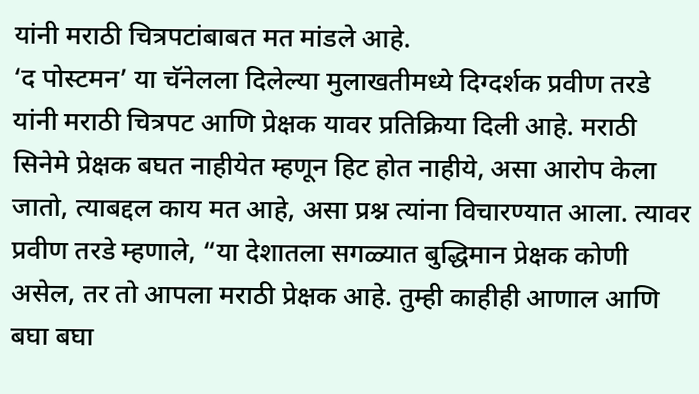यांनी मराठी चित्रपटांबाबत मत मांडले आहे.
‘द पोस्टमन’ या चॅनेलला दिलेल्या मुलाखतीमध्ये दिग्दर्शक प्रवीण तरडे यांनी मराठी चित्रपट आणि प्रेक्षक यावर प्रतिक्रिया दिली आहे. मराठी सिनेमे प्रेक्षक बघत नाहीयेत म्हणून हिट होत नाहीये, असा आरोप केला जातो, त्याबद्दल काय मत आहे, असा प्रश्न त्यांना विचारण्यात आला. त्यावर प्रवीण तरडे म्हणाले, “या देशातला सगळ्यात बुद्धिमान प्रेक्षक कोणी असेल, तर तो आपला मराठी प्रेक्षक आहे. तुम्ही काहीही आणाल आणि बघा बघा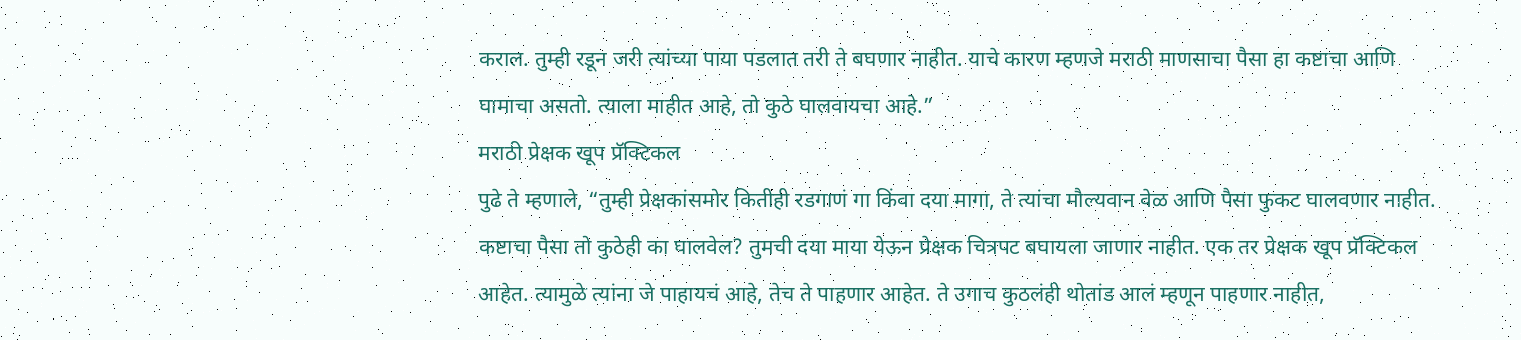कराल. तुम्ही रडून जरी त्यांच्या पाया पडलात तरी ते बघणार नाहीत. याचे कारण म्हणजे मराठी माणसाचा पैसा हा कष्टाचा आणि घामाचा असतो. त्याला माहीत आहे, तो कुठे घालवायचा आहे.”
मराठी प्रेक्षक खूप प्रॅक्टिकल
पुढे ते म्हणाले, “तुम्ही प्रेक्षकांसमोर कितीही रडगाणं गा किंवा दया मागा, ते त्यांचा मौल्यवान वेळ आणि पैसा फुकट घालवणार नाहीत. कष्टाचा पैसा तो कुठेही का घालवेल? तुमची दया माया येऊन प्रेक्षक चित्रपट बघायला जाणार नाहीत. एक तर प्रेक्षक खूप प्रॅक्टिकल आहेत. त्यामुळे त्यांना जे पाहायचं आहे, तेच ते पाहणार आहेत. ते उगाच कुठलंही थोतांड आलं म्हणून पाहणार नाहीत,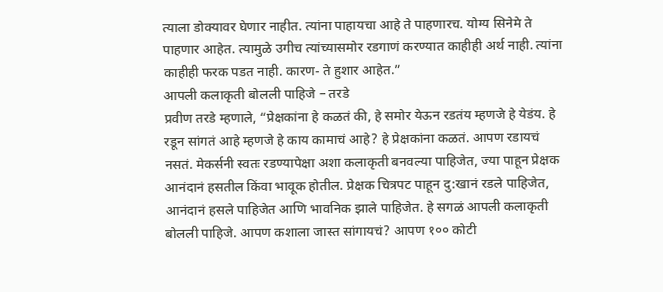त्याला डोक्यावर घेणार नाहीत. त्यांना पाहायचा आहे ते पाहणारच. योग्य सिनेमे ते पाहणार आहेत. त्यामुळे उगीच त्यांच्यासमोर रडगाणं करण्यात काहीही अर्थ नाही. त्यांना काहीही फरक पडत नाही. कारण- ते हुशार आहेत.”
आपली कलाकृती बोलली पाहिजे – तरडे
प्रवीण तरडे म्हणाले, “प्रेक्षकांना हे कळतं की, हे समोर येऊन रडतंय म्हणजे हे येडंय. हे रडून सांगतं आहे म्हणजे हे काय कामाचं आहे? हे प्रेक्षकांना कळतं. आपण रडायचं नसतं. मेकर्सनी स्वतः रडण्यापेक्षा अशा कलाकृती बनवल्या पाहिजेत, ज्या पाहून प्रेक्षक आनंदानं हसतील किंवा भावूक होतील. प्रेक्षक चित्रपट पाहून दु:खानं रडले पाहिजेत, आनंदानं हसले पाहिजेत आणि भावनिक झाले पाहिजेत. हे सगळं आपली कलाकृती बोलली पाहिजे. आपण कशाला जास्त सांगायचं? आपण १०० कोटी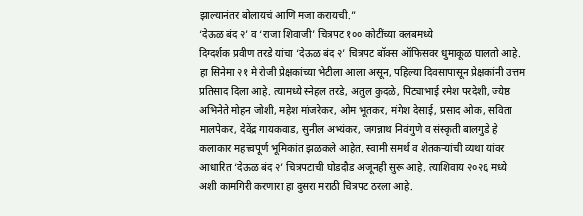झाल्यानंतर बोलायचं आणि मजा करायची.”
‘देऊळ बंद २’ व ‘राजा शिवाजी’ चित्रपट १०० कोटींच्या क्लबमध्ये
दिग्दर्शक प्रवीण तरडे यांचा ‘देऊळ बंद २’ चित्रपट बॉक्स ऑफिसवर धुमाकूळ घालतो आहे. हा सिनेमा २१ मे रोजी प्रेक्षकांच्या भेटीला आला असून, पहिल्या दिवसापासून प्रेक्षकांनी उत्तम प्रतिसाद दिला आहे. त्यामध्ये स्नेहल तरडे, अतुल कुदळे, पिट्याभाई रमेश परदेशी, ज्येष्ठ अभिनेते मोहन जोशी, महेश मांजरेकर, ओम भूतकर, मंगेश देसाई, प्रसाद ओक, सविता मालपेकर, देवेंद्र गायकवाड, सुनील अभ्यंकर, जगन्नाथ निवंगुणे व संस्कृती बालगुडे हे कलाकार महत्त्वपूर्ण भूमिकांत झळकले आहेत. स्वामी समर्थ व शेतकऱ्यांची व्यथा यांवर आधारित ‘देऊळ बंद २’ चित्रपटाची घोडदौड अजूनही सुरू आहे. त्याशिवाय २०२६ मध्ये अशी कामगिरी करणारा हा दुसरा मराठी चित्रपट ठरला आहे.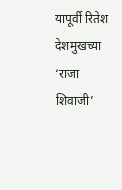यापूर्वी रितेश देशमुखच्या ‘राजा शिवाजी’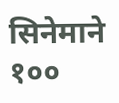सिनेमाने १००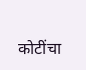कोटींचा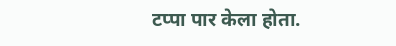टप्पा पार केला होता.